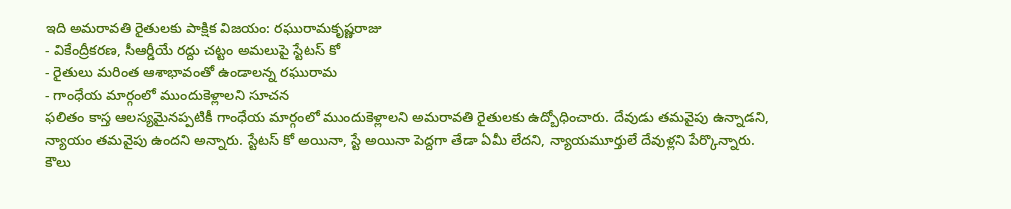ఇది అమరావతి రైతులకు పాక్షిక విజయం: రఘురామకృష్ణరాజు
- వికేంద్రీకరణ, సీఆర్డీయే రద్దు చట్టం అమలుపై స్టేటస్ కో
- రైతులు మరింత ఆశాభావంతో ఉండాలన్న రఘురామ
- గాంధేయ మార్గంలో ముందుకెళ్లాలని సూచన
ఫలితం కాస్త ఆలస్యమైనప్పటికీ గాంధేయ మార్గంలో ముందుకెళ్లాలని అమరావతి రైతులకు ఉద్బోధించారు. దేవుడు తమవైపు ఉన్నాడని, న్యాయం తమవైపు ఉందని అన్నారు. స్టేటస్ కో అయినా, స్టే అయినా పెద్దగా తేడా ఏమీ లేదని, న్యాయమూర్తులే దేవుళ్లని పేర్కొన్నారు. కౌలు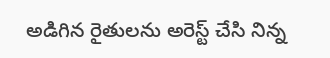అడిగిన రైతులను అరెస్ట్ చేసి నిన్న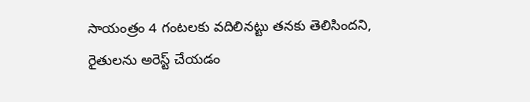సాయంత్రం 4 గంటలకు వదిలినట్టు తనకు తెలిసిందని, రైతులను అరెస్ట్ చేయడం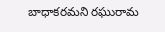బాధాకరమని రఘురామ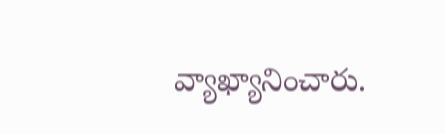వ్యాఖ్యానించారు.